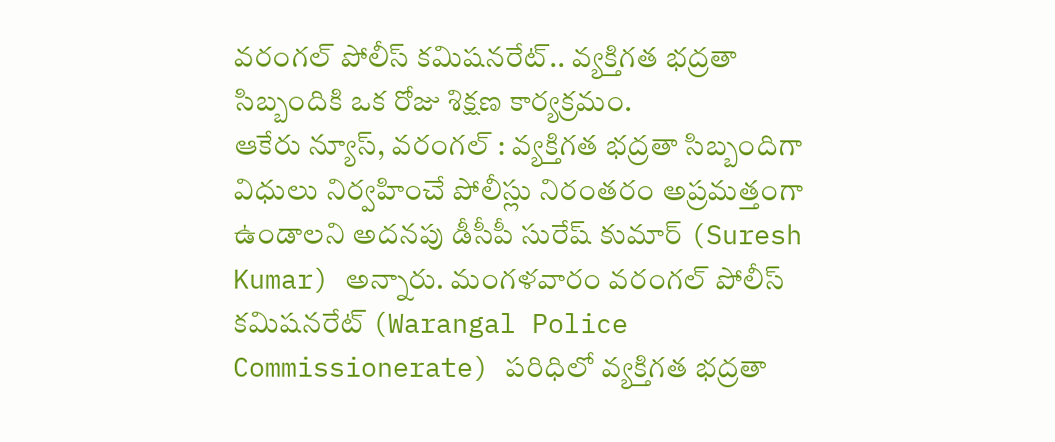వరంగల్ పోలీస్ కమిషనరేట్.. వ్యక్తిగత భద్రతా సిబ్బందికి ఒక రోజు శిక్షణ కార్యక్రమం.
ఆకేరు న్యూస్, వరంగల్ : వ్యక్తిగత భద్రతా సిబ్బందిగా విధులు నిర్వహించే పోలీస్లు నిరంతరం అప్రమత్తంగా ఉండాలని అదనపు డీసీపీ సురేష్ కుమార్ (Suresh Kumar) అన్నారు. మంగళవారం వరంగల్ పోలీస్ కమిషనరేట్ (Warangal Police Commissionerate) పరిధిలో వ్యక్తిగత భద్రతా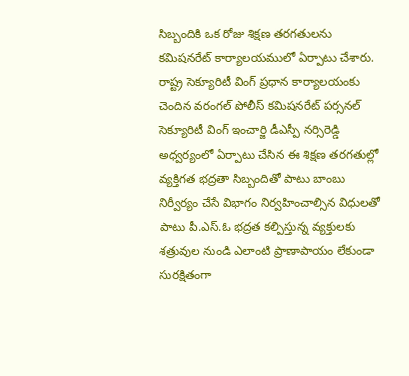సిబ్బందికి ఒక రోజు శిక్షణ తరగతులను కమిషనరేట్ కార్యాలయములో ఏర్పాటు చేశారు. రాష్ట్ర సెక్యూరిటీ వింగ్ ప్రధాన కార్యాలయంకు చెందిన వరంగల్ పోలీస్ కమిషనరేట్ పర్సనల్ సెక్యూరిటీ వింగ్ ఇంచార్జి డీఎస్పీ నర్సిరెడ్డి అధ్వర్యంలో ఏర్పాటు చేసిన ఈ శిక్షణ తరగతుల్లో వ్యక్తిగత భద్రతా సిబ్బందితో పాటు బాంబు నిర్వీర్యం చేసే విభాగం నిర్వహించాల్సిన విధులతో పాటు పీ.ఎస్.ఓ భద్రత కల్పిస్తున్న వ్యక్తులకు శత్రువుల నుండి ఎలాంటి ప్రాణాపాయం లేకుండా సురక్షితంగా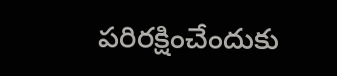పరిరక్షించేందుకు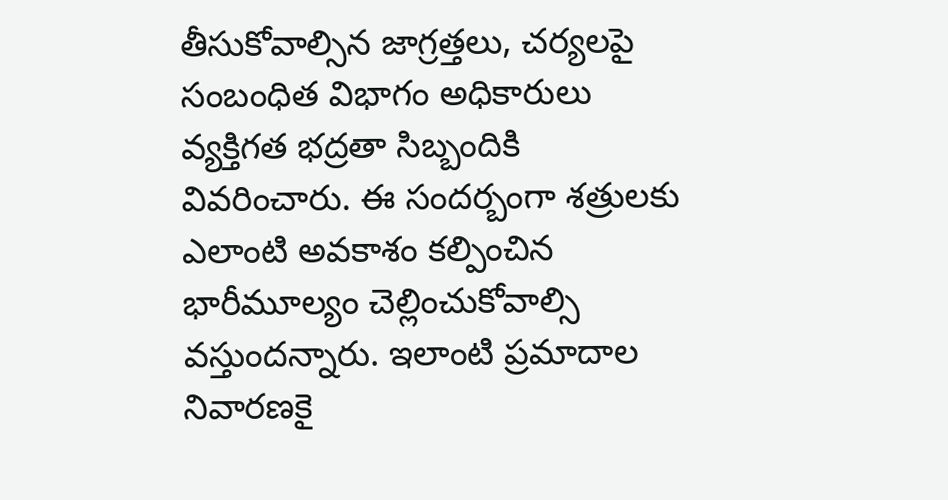తీసుకోవాల్సిన జాగ్రత్తలు, చర్యలపై సంబంధిత విభాగం అధికారులు వ్యక్తిగత భద్రతా సిబ్బందికి వివరించారు. ఈ సందర్బంగా శత్రులకు ఎలాంటి అవకాశం కల్పించిన భారీమూల్యం చెల్లించుకోవాల్సి వస్తుందన్నారు. ఇలాంటి ప్రమాదాల నివారణకై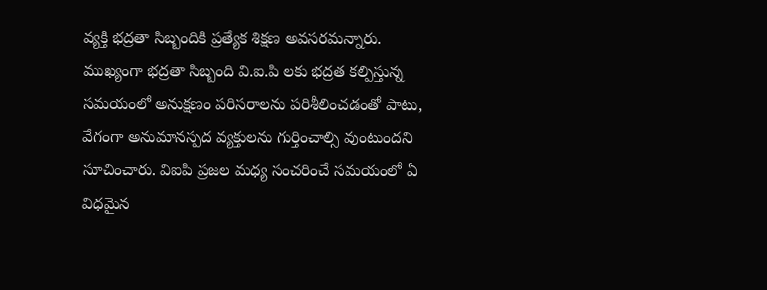వ్యక్తి భద్రతా సిబ్బందికి ప్రత్యేక శిక్షణ అవసరమన్నారు. ముఖ్యంగా భద్రతా సిబ్బంది వి.ఐ.పి లకు భద్రత కల్పిస్తున్న సమయంలో అనుక్షణం పరిసరాలను పరిశీలించడంతో పాటు, వేగంగా అనుమానస్పద వ్యక్తులను గుర్తించాల్సి వుంటుందని సూచించారు. విఐపి ప్రజల మధ్య సంచరించే సమయంలో ఏ విధమైన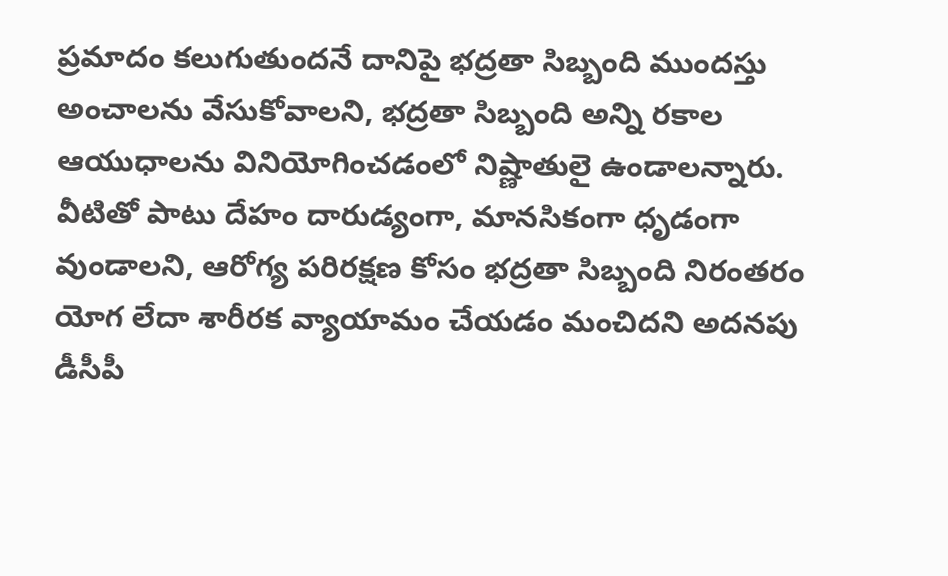ప్రమాదం కలుగుతుందనే దానిపై భద్రతా సిబ్బంది ముందస్తు అంచాలను వేసుకోవాలని, భద్రతా సిబ్బంది అన్ని రకాల ఆయుధాలను వినియోగించడంలో నిష్ణాతులై ఉండాలన్నారు. వీటితో పాటు దేహం దారుడ్యంగా, మానసికంగా ధృడంగా వుండాలని, ఆరోగ్య పరిరక్షణ కోసం భద్రతా సిబ్బంది నిరంతరం యోగ లేదా శారీరక వ్యాయామం చేయడం మంచిదని అదనపు డీసీపీ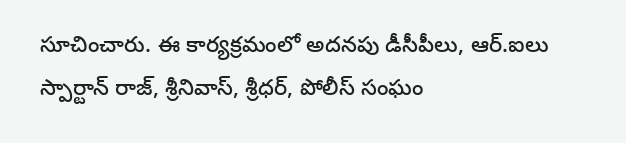సూచించారు. ఈ కార్యక్రమంలో అదనపు డీసీపీలు, ఆర్.ఐలు స్పార్టాన్ రాజ్, శ్రీనివాస్, శ్రీధర్, పోలీస్ సంఘం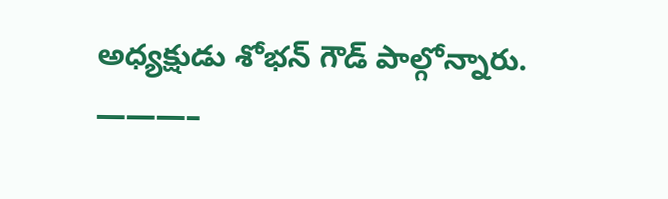అధ్యక్షుడు శోభన్ గౌడ్ పాల్గోన్నారు.
———–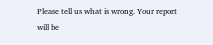Please tell us what is wrong. Your report will be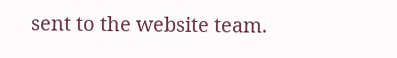sent to the website team.